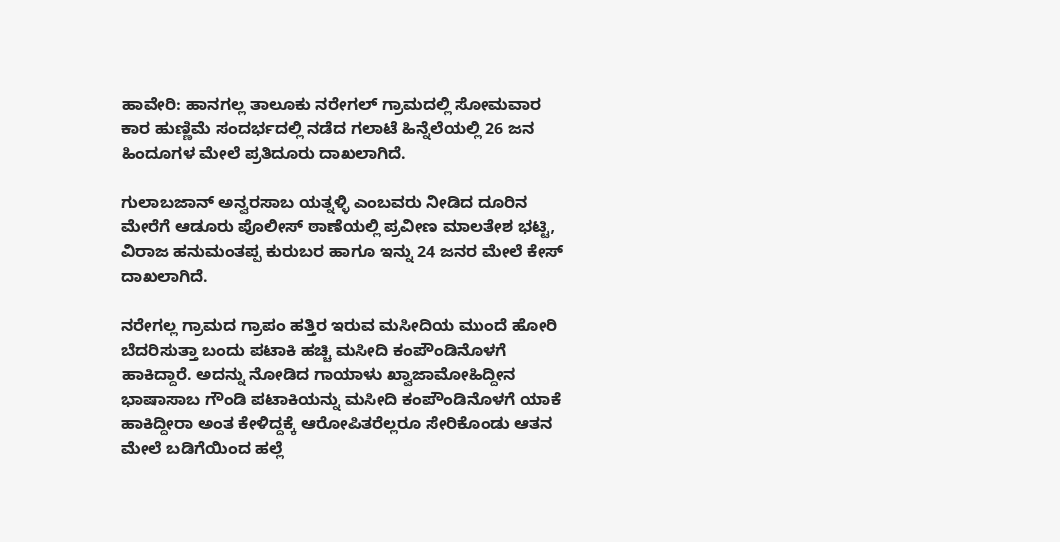ಹಾವೇರಿ: ಹಾನಗಲ್ಲ ತಾಲೂಕು ನರೇಗಲ್‌ ಗ್ರಾಮದಲ್ಲಿ ಸೋಮವಾರ ಕಾರ ಹುಣ್ಣಿಮೆ ಸಂದರ್ಭದಲ್ಲಿ ನಡೆದ ಗಲಾಟೆ ಹಿನ್ನೆಲೆಯಲ್ಲಿ 26 ಜನ ಹಿಂದೂಗಳ ಮೇಲೆ ಪ್ರತಿದೂರು ದಾಖಲಾಗಿದೆ.

ಗುಲಾಬಜಾನ್ ಅನ್ವರಸಾಬ ಯತ್ನಳ್ಳಿ ಎಂಬವರು ನೀಡಿದ ದೂರಿನ ಮೇರೆಗೆ ಆಡೂರು ಪೊಲೀಸ್ ಠಾಣೆಯಲ್ಲಿ ಪ್ರವೀಣ ಮಾಲತೇಶ ಭಟ್ಟಿ, ವಿರಾಜ ಹನುಮಂತಪ್ಪ ಕುರುಬರ ಹಾಗೂ ಇನ್ನು 24 ಜನರ ಮೇಲೆ ಕೇಸ್ ದಾಖಲಾಗಿದೆ.

ನರೇಗಲ್ಲ ಗ್ರಾಮದ ಗ್ರಾಪಂ ಹತ್ತಿರ ಇರುವ ಮಸೀದಿಯ ಮುಂದೆ ಹೋರಿ ಬೆದರಿಸುತ್ತಾ ಬಂದು ಪಟಾಕಿ ಹಚ್ಚಿ ಮಸೀದಿ ಕಂಪೌಂಡಿನೊಳಗೆ ಹಾಕಿದ್ದಾರೆ. ಅದನ್ನು ನೋಡಿದ ಗಾಯಾಳು ಖ್ವಾಜಾಮೋಹಿದ್ದೀನ ಭಾಷಾಸಾಬ ಗೌಂಡಿ ಪಟಾಕಿಯನ್ನು ಮಸೀದಿ ಕಂಪೌಂಡಿನೊಳಗೆ ಯಾಕೆ ಹಾಕಿದ್ದೀರಾ ಅಂತ ಕೇಳಿದ್ದಕ್ಕೆ ಆರೋಪಿತರೆಲ್ಲರೂ ಸೇರಿಕೊಂಡು ಆತನ ಮೇಲೆ ಬಡಿಗೆಯಿಂದ ಹಲ್ಲೆ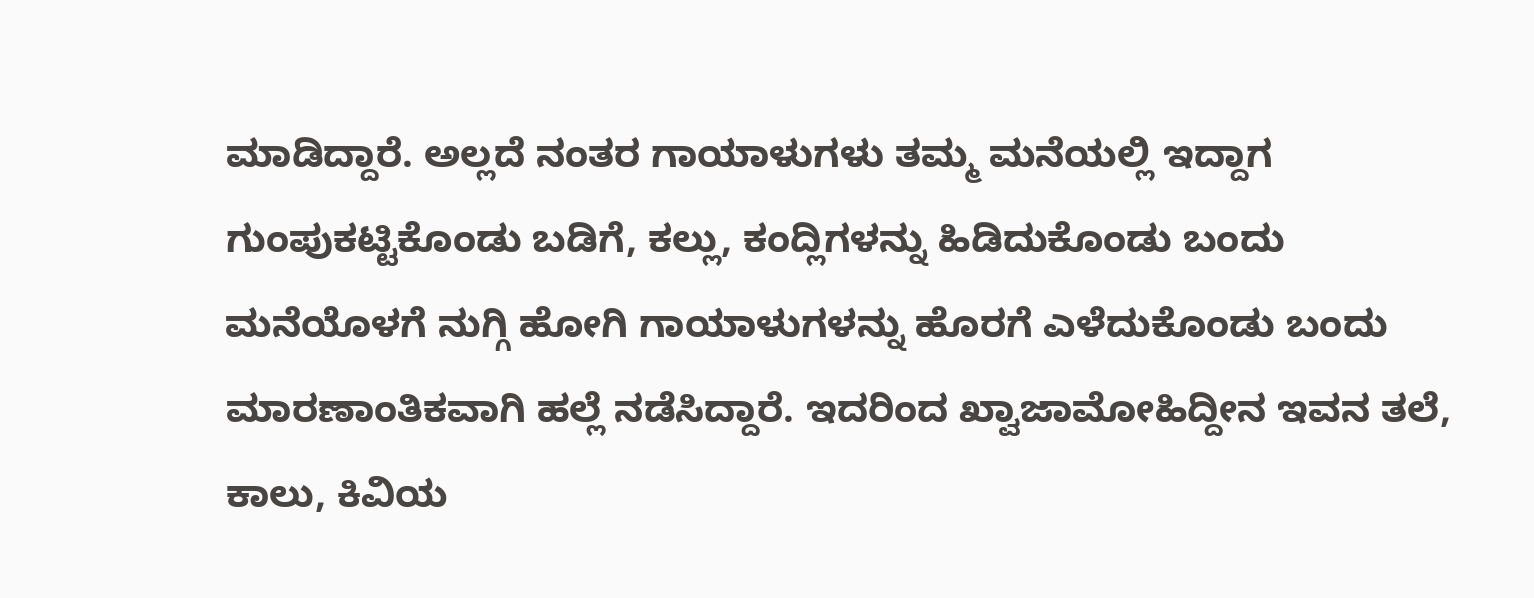ಮಾಡಿದ್ದಾರೆ. ಅಲ್ಲದೆ ನಂತರ ಗಾಯಾಳುಗಳು ತಮ್ಮ ಮನೆಯಲ್ಲಿ ಇದ್ದಾಗ ಗುಂಪುಕಟ್ಟಿಕೊಂಡು ಬಡಿಗೆ, ಕಲ್ಲು, ಕಂದ್ಲಿಗಳನ್ನು ಹಿಡಿದುಕೊಂಡು ಬಂದು ಮನೆಯೊಳಗೆ ನುಗ್ಗಿ ಹೋಗಿ ಗಾಯಾಳುಗಳನ್ನು ಹೊರಗೆ ಎಳೆದುಕೊಂಡು ಬಂದು ಮಾರಣಾಂತಿಕವಾಗಿ ಹಲ್ಲೆ ನಡೆಸಿದ್ದಾರೆ. ಇದರಿಂದ ಖ್ವಾಜಾಮೋಹಿದ್ದೀನ ಇವನ ತಲೆ, ಕಾಲು, ಕಿವಿಯ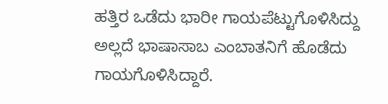ಹತ್ತಿರ ಒಡೆದು ಭಾರೀ ಗಾಯಪೆಟ್ಟುಗೊಳಿಸಿದ್ದು ಅಲ್ಲದೆ ಭಾಷಾಸಾಬ ಎಂಬಾತನಿಗೆ ಹೊಡೆದು ಗಾಯಗೊಳಿಸಿದ್ದಾರೆ.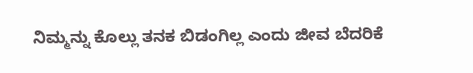ನಿಮ್ಮನ್ನು ಕೊಲ್ಲು ತನಕ ಬಿಡಂಗಿಲ್ಲ ಎಂದು ಜೀವ ಬೆದರಿಕೆ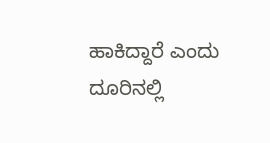ಹಾಕಿದ್ದಾರೆ ಎಂದು ದೂರಿನಲ್ಲಿ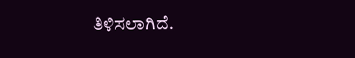ತಿಳಿಸಲಾಗಿದೆ.